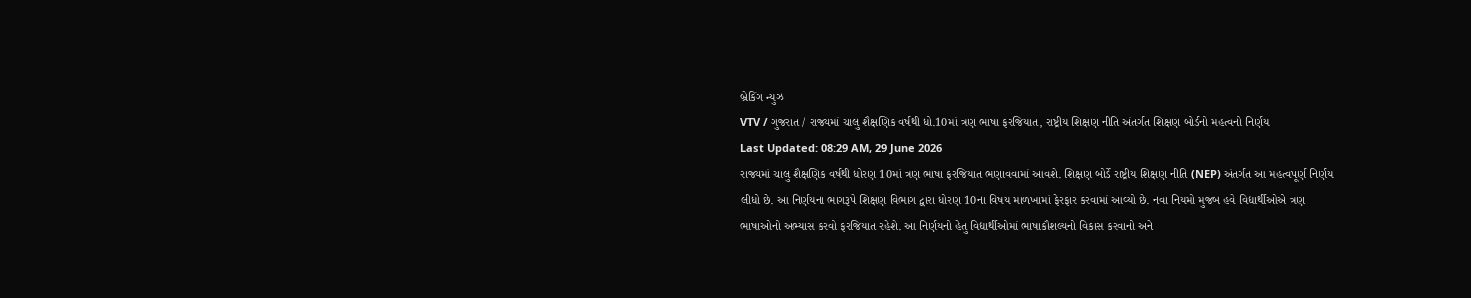બ્રેકિંગ ન્યુઝ
VTV / ગુજરાત / રાજ્યમાં ચાલુ શૈક્ષણિક વર્ષથી ધો.10માં ત્રણ ભાષા ફરજિયાત, રાષ્ટ્રીય શિક્ષણ નીતિ અંતર્ગત શિક્ષણ બોર્ડનો મહત્વનો નિર્ણય
Last Updated: 08:29 AM, 29 June 2026
રાજ્યમાં ચાલુ શૈક્ષણિક વર્ષથી ધોરણ 10માં ત્રણ ભાષા ફરજિયાત ભણાવવામાં આવશે. શિક્ષણ બોર્ડે રાષ્ટ્રીય શિક્ષણ નીતિ (NEP) અંતર્ગત આ મહત્વપૂર્ણ નિર્ણય લીધો છે. આ નિર્ણયના ભાગરૂપે શિક્ષણ વિભાગ દ્વારા ધોરણ 10ના વિષય માળખામાં ફેરફાર કરવામાં આવ્યો છે. નવા નિયમો મુજબ હવે વિદ્યાર્થીઓએ ત્રણ ભાષાઓનો અભ્યાસ કરવો ફરજિયાત રહેશે. આ નિર્ણયનો હેતુ વિદ્યાર્થીઓમાં ભાષાકૌશલ્યનો વિકાસ કરવાનો અને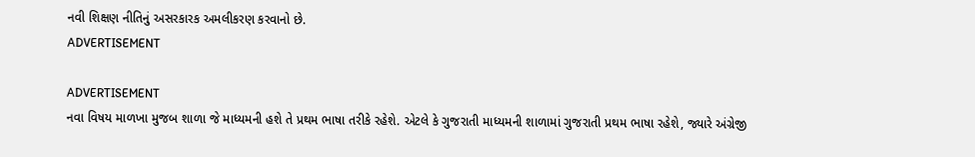નવી શિક્ષણ નીતિનું અસરકારક અમલીકરણ કરવાનો છે.
ADVERTISEMENT

ADVERTISEMENT
નવા વિષય માળખા મુજબ શાળા જે માધ્યમની હશે તે પ્રથમ ભાષા તરીકે રહેશે. એટલે કે ગુજરાતી માધ્યમની શાળામાં ગુજરાતી પ્રથમ ભાષા રહેશે, જ્યારે અંગ્રેજી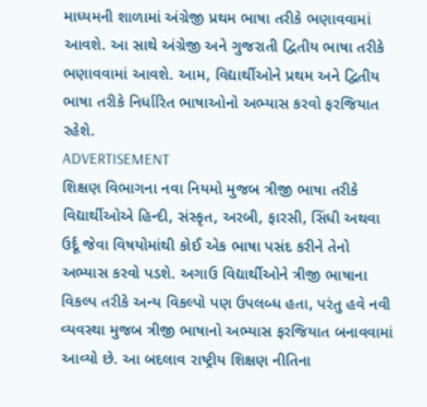માધ્યમની શાળામાં અંગ્રેજી પ્રથમ ભાષા તરીકે ભણાવવામાં આવશે. આ સાથે અંગ્રેજી અને ગુજરાતી દ્વિતીય ભાષા તરીકે ભણાવવામાં આવશે. આમ, વિદ્યાર્થીઓને પ્રથમ અને દ્વિતીય ભાષા તરીકે નિર્ધારિત ભાષાઓનો અભ્યાસ કરવો ફરજિયાત રહેશે.
ADVERTISEMENT
શિક્ષણ વિભાગના નવા નિયમો મુજબ ત્રીજી ભાષા તરીકે વિદ્યાર્થીઓએ હિન્દી, સંસ્કૃત, અરબી, ફારસી, સિંધી અથવા ઉર્દૂ જેવા વિષયોમાંથી કોઈ એક ભાષા પસંદ કરીને તેનો અભ્યાસ કરવો પડશે. અગાઉ વિદ્યાર્થીઓને ત્રીજી ભાષાના વિકલ્પ તરીકે અન્ય વિકલ્પો પણ ઉપલબ્ધ હતા, પરંતુ હવે નવી વ્યવસ્થા મુજબ ત્રીજી ભાષાનો અભ્યાસ ફરજિયાત બનાવવામાં આવ્યો છે. આ બદલાવ રાષ્ટ્રીય શિક્ષણ નીતિના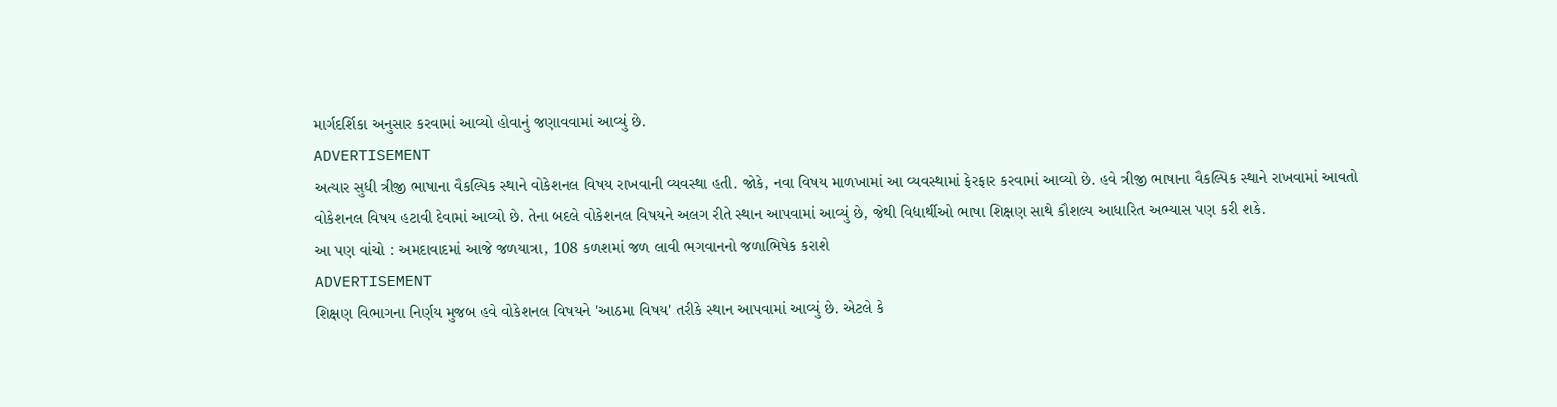માર્ગદર્શિકા અનુસાર કરવામાં આવ્યો હોવાનું જણાવવામાં આવ્યું છે.
ADVERTISEMENT
અત્યાર સુધી ત્રીજી ભાષાના વૈકલ્પિક સ્થાને વોકેશનલ વિષય રાખવાની વ્યવસ્થા હતી. જોકે, નવા વિષય માળખામાં આ વ્યવસ્થામાં ફેરફાર કરવામાં આવ્યો છે. હવે ત્રીજી ભાષાના વૈકલ્પિક સ્થાને રાખવામાં આવતો વોકેશનલ વિષય હટાવી દેવામાં આવ્યો છે. તેના બદલે વોકેશનલ વિષયને અલગ રીતે સ્થાન આપવામાં આવ્યું છે, જેથી વિદ્યાર્થીઓ ભાષા શિક્ષણ સાથે કૌશલ્ય આધારિત અભ્યાસ પણ કરી શકે.
આ પણ વાંચો : અમદાવાદમાં આજે જળયાત્રા, 108 કળશમાં જળ લાવી ભગવાનનો જળાભિષેક કરાશે
ADVERTISEMENT
શિક્ષણ વિભાગના નિર્ણય મુજબ હવે વોકેશનલ વિષયને 'આઠમા વિષય' તરીકે સ્થાન આપવામાં આવ્યું છે. એટલે કે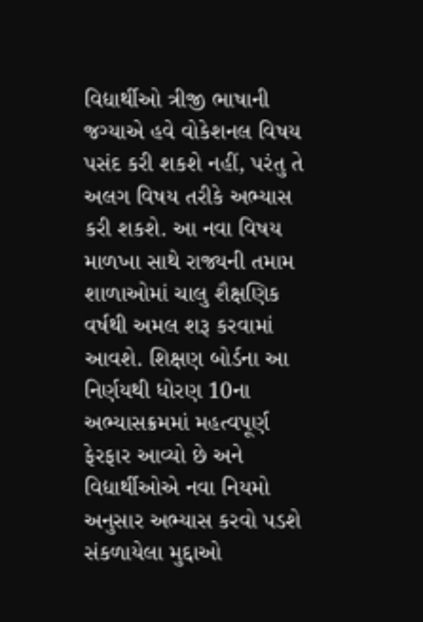વિદ્યાર્થીઓ ત્રીજી ભાષાની જગ્યાએ હવે વોકેશનલ વિષય પસંદ કરી શકશે નહીં, પરંતુ તે અલગ વિષય તરીકે અભ્યાસ કરી શકશે. આ નવા વિષય માળખા સાથે રાજ્યની તમામ શાળાઓમાં ચાલુ શૈક્ષણિક વર્ષથી અમલ શરૂ કરવામાં આવશે. શિક્ષણ બોર્ડના આ નિર્ણયથી ધોરણ 10ના અભ્યાસક્રમમાં મહત્વપૂર્ણ ફેરફાર આવ્યો છે અને વિદ્યાર્થીઓએ નવા નિયમો અનુસાર અભ્યાસ કરવો પડશે
સંકળાયેલા મુદ્દાઓ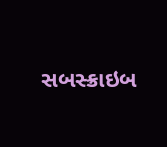સબસ્ક્રાઇબ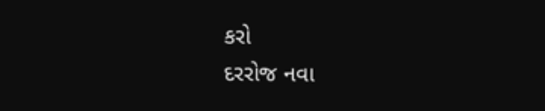કરો
દરરોજ નવા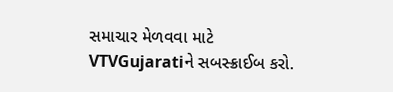સમાચાર મેળવવા માટે VTVGujaratiને સબસ્ક્રાઈબ કરો.